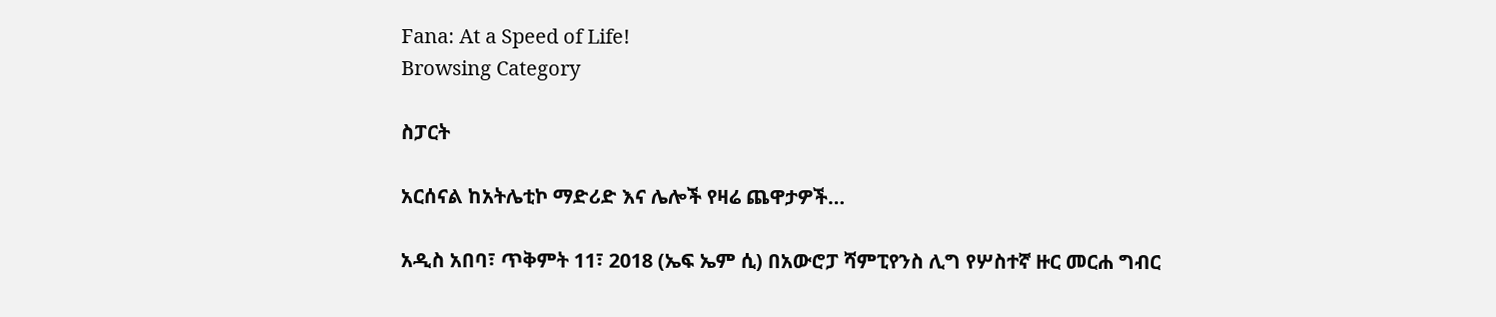Fana: At a Speed of Life!
Browsing Category

ስፓርት

አርሰናል ከአትሌቲኮ ማድሪድ እና ሌሎች የዛሬ ጨዋታዎች…

አዲስ አበባ፣ ጥቅምት 11፣ 2018 (ኤፍ ኤም ሲ) በአውሮፓ ሻምፒየንስ ሊግ የሦስተኛ ዙር መርሐ ግብር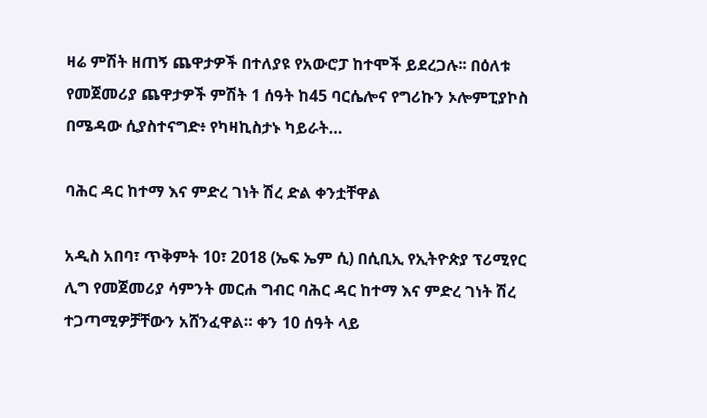ዛሬ ምሽት ዘጠኝ ጨዋታዎች በተለያዩ የአውሮፓ ከተሞች ይደረጋሉ፡፡ በዕለቱ የመጀመሪያ ጨዋታዎች ምሽት 1 ሰዓት ከ45 ባርሴሎና የግሪኩን ኦሎምፒያኮስ በሜዳው ሲያስተናግድ፥ የካዛኪስታኑ ካይራት…

ባሕር ዳር ከተማ እና ምድረ ገነት ሽረ ድል ቀንቷቸዋል

አዲስ አበባ፣ ጥቅምት 10፣ 2018 (ኤፍ ኤም ሲ) በሲቢኢ የኢትዮጵያ ፕሪሚየር ሊግ የመጀመሪያ ሳምንት መርሐ ግብር ባሕር ዳር ከተማ እና ምድረ ገነት ሽረ ተጋጣሚዎቻቸውን አሸንፈዋል። ቀን 10 ሰዓት ላይ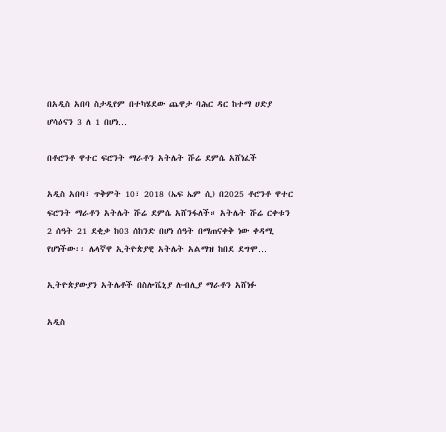በአዲስ አበባ ስታዲየም በተካሄደው ጨዋታ ባሕር ዳር ከተማ ሀድያ ሆሳዕናን 3 ለ 1 በሆነ…

በቶሮንቶ ዋተር ፍሮንት ማራቶን አትሌት ሹሬ ደምሴ አሸነፈች

አዲስ አበባ፣ ጥቅምት 10፣ 2018 (ኤፍ ኤም ሲ) በ2025 ቶሮንቶ ዋተር ፍሮንት ማራቶን አትሌት ሹሬ ደምሴ አሸንፋለች። አትሌት ሹሬ ርቀቱን 2 ሰዓት 21 ደቂቃ ከ03 ሰከንድ በሆነ ሰዓት በማጠናቀቅ ነው ቀዳሚ የሆነችው፡፡ ሌላኛዋ ኢትዮጵያዊ አትሌት አልማዝ ከበደ ደግሞ…

ኢትዮጵያውያን አትሌቶች በስሎቬኒያ ሉብሊያ ማራቶን አሸነፉ

አዲስ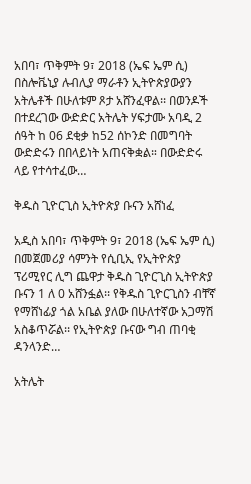አበባ፣ ጥቅምት 9፣ 2018 (ኤፍ ኤም ሲ) በስሎቬኒያ ሉብሊያ ማራቶን ኢትዮጵያውያን አትሌቶች በሁለቱም ጾታ አሸንፈዋል፡፡ በወንዶች በተደረገው ውድድር አትሌት ሃፍታሙ አባዲ 2 ሰዓት ከ 06 ደቂቃ ከ52 ሰኮንድ በመግባት ውድድሩን በበላይነት አጠናቅቋል። በውድድሩ ላይ የተሳተፈው…

ቅዱስ ጊዮርጊስ ኢትዮጵያ ቡናን አሸነፈ

አዲስ አበባ፣ ጥቅምት 9፣ 2018 (ኤፍ ኤም ሲ) በመጀመሪያ ሳምንት የሲቢኢ የኢትዮጵያ ፕሪሚየር ሊግ ጨዋታ ቅዱስ ጊዮርጊስ ኢትዮጵያ ቡናን 1 ለ 0 አሸንፏል፡፡ የቅዱስ ጊዮርጊስን ብቸኛ የማሸነፊያ ጎል አቤል ያለው በሁለተኛው አጋማሽ አስቆጥሯል፡፡ የኢትዮጵያ ቡናው ግብ ጠባቂ ዳንላንድ…

አትሌት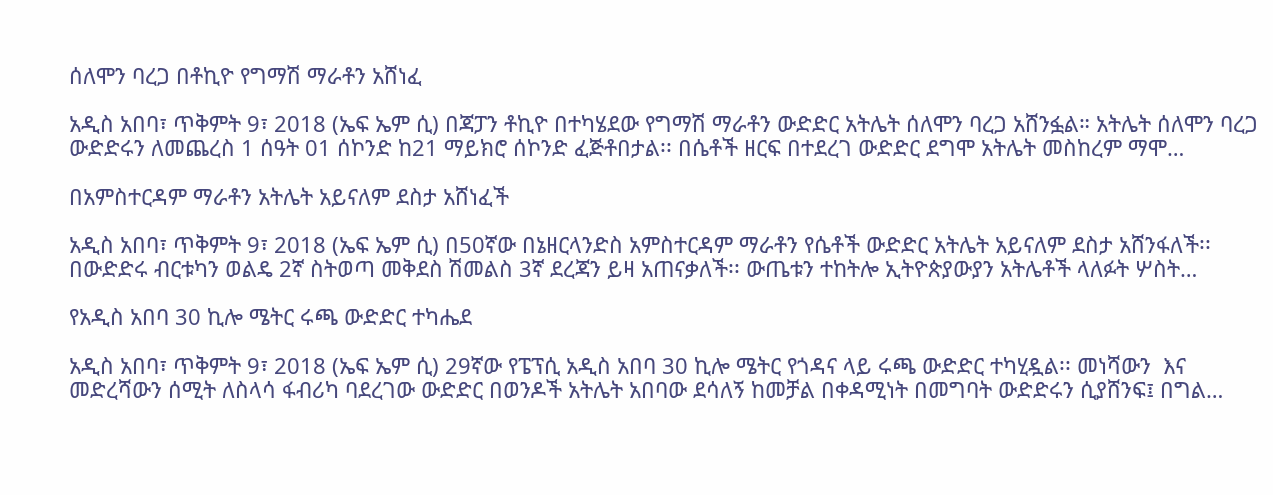ሰለሞን ባረጋ በቶኪዮ የግማሽ ማራቶን አሸነፈ

አዲስ አበባ፣ ጥቅምት 9፣ 2018 (ኤፍ ኤም ሲ) በጃፓን ቶኪዮ በተካሄደው የግማሽ ማራቶን ውድድር አትሌት ሰለሞን ባረጋ አሸንፏል። አትሌት ሰለሞን ባረጋ ውድድሩን ለመጨረስ 1 ሰዓት 01 ሰኮንድ ከ21 ማይክሮ ሰኮንድ ፈጅቶበታል፡፡ በሴቶች ዘርፍ በተደረገ ውድድር ደግሞ አትሌት መስከረም ማሞ…

በአምስተርዳም ማራቶን አትሌት አይናለም ደስታ አሸነፈች

አዲስ አበባ፣ ጥቅምት 9፣ 2018 (ኤፍ ኤም ሲ) በ50ኛው በኔዘርላንድስ አምስተርዳም ማራቶን የሴቶች ውድድር አትሌት አይናለም ደስታ አሸንፋለች፡፡ በውድድሩ ብርቱካን ወልዴ 2ኛ ስትወጣ መቅደስ ሽመልስ 3ኛ ደረጃን ይዛ አጠናቃለች፡፡ ውጤቱን ተከትሎ ኢትዮጵያውያን አትሌቶች ላለፉት ሦስት…

የአዲስ አበባ 30 ኪሎ ሜትር ሩጫ ውድድር ተካሔደ

አዲስ አበባ፣ ጥቅምት 9፣ 2018 (ኤፍ ኤም ሲ) 29ኛው የፔፕሲ አዲስ አበባ 30 ኪሎ ሜትር የጎዳና ላይ ሩጫ ውድድር ተካሂዷል፡፡ መነሻውን  እና  መድረሻውን ሰሚት ለስላሳ ፋብሪካ ባደረገው ውድድር በወንዶች አትሌት አበባው ደሳለኝ ከመቻል በቀዳሚነት በመግባት ውድድሩን ሲያሸንፍ፤ በግል…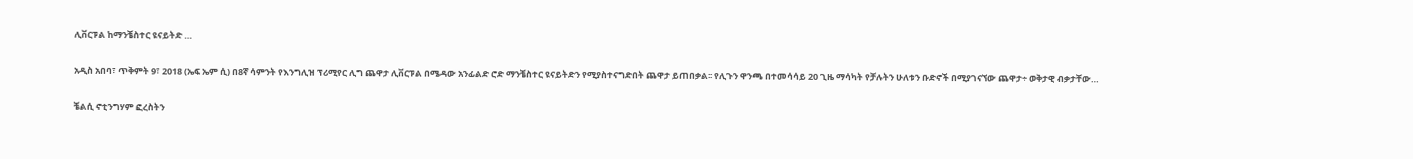ሊቨርፑል ከማንቼስተር ዩናይትድ …

አዲስ አበባ፣ ጥቅምት 9፣ 2018 (ኤፍ ኤም ሲ) በ8ኛ ሳምንት የእንግሊዝ ፕሪሚየር ሊግ ጨዋታ ሊቨርፑል በሜዳው አንፊልድ ሮድ ማንቼስተር ዩናይትድን የሚያስተናግድበት ጨዋታ ይጠበቃል፡፡ የሊጉን ዋንጫ በተመሳሳይ 20 ጊዜ ማሳካት የቻሉትን ሁለቱን ቡድኖች በሚያገናኘው ጨዋታ÷ ወቅታዊ ብቃታቸው…

ቼልሲ ኖቲንግሃም ፎረስትን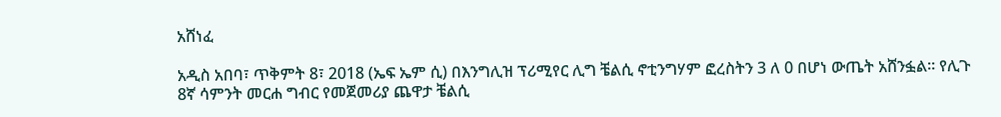አሸነፈ

አዲስ አበባ፣ ጥቅምት 8፣ 2018 (ኤፍ ኤም ሲ) በእንግሊዝ ፕሪሚየር ሊግ ቼልሲ ኖቲንግሃም ፎረስትን 3 ለ 0 በሆነ ውጤት አሸንፏል። የሊጉ 8ኛ ሳምንት መርሐ ግብር የመጀመሪያ ጨዋታ ቼልሲ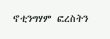ኖቲንግሃም ፎረስትን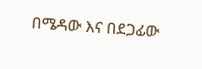በሜዳው እና በደጋፊው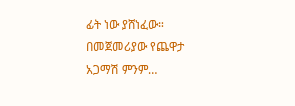ፊት ነው ያሸነፈው። በመጀመሪያው የጨዋታ አጋማሽ ምንም…